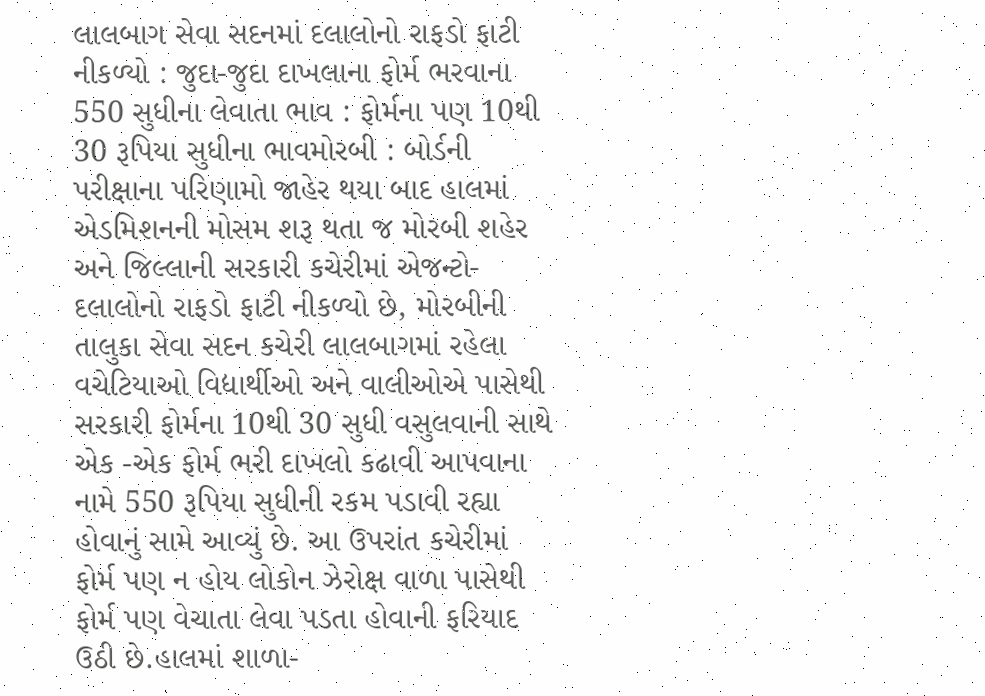લાલબાગ સેવા સદનમાં દલાલોનો રાફડો ફાટી નીકળ્યો : જુદા-જુદા દાખલાના ફોર્મ ભરવાના 550 સુધીના લેવાતા ભાવ : ફોર્મના પણ 10થી 30 રૂપિયા સુધીના ભાવમોરબી : બોર્ડની પરીક્ષાના પરિણામો જાહેર થયા બાદ હાલમાં એડમિશનની મોસમ શરૂ થતા જ મોરબી શહેર અને જિલ્લાની સરકારી કચેરીમાં એજન્ટો-દલાલોનો રાફડો ફાટી નીકળ્યો છે, મોરબીની તાલુકા સેવા સદન કચેરી લાલબાગમાં રહેલા વચેટિયાઓ વિદ્યાર્થીઓ અને વાલીઓએ પાસેથી સરકારી ફોર્મના 10થી 30 સુધી વસુલવાની સાથે એક -એક ફોર્મ ભરી દાખલો કઢાવી આપવાના નામે 550 રૂપિયા સુધીની રકમ પડાવી રહ્યા હોવાનું સામે આવ્યું છે. આ ઉપરાંત કચેરીમાં ફોર્મ પણ ન હોય લોકોન ઝેરોક્ષ વાળા પાસેથી ફોર્મ પણ વેચાતા લેવા પડતા હોવાની ફરિયાદ ઉઠી છે.હાલમાં શાળા-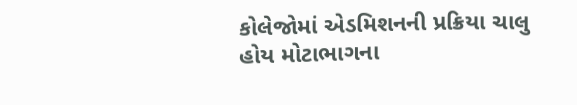કોલેજોમાં એડમિશનની પ્રક્રિયા ચાલુ હોય મોટાભાગના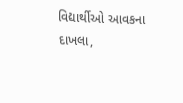વિદ્યાર્થીઓ આવકના દાખલા,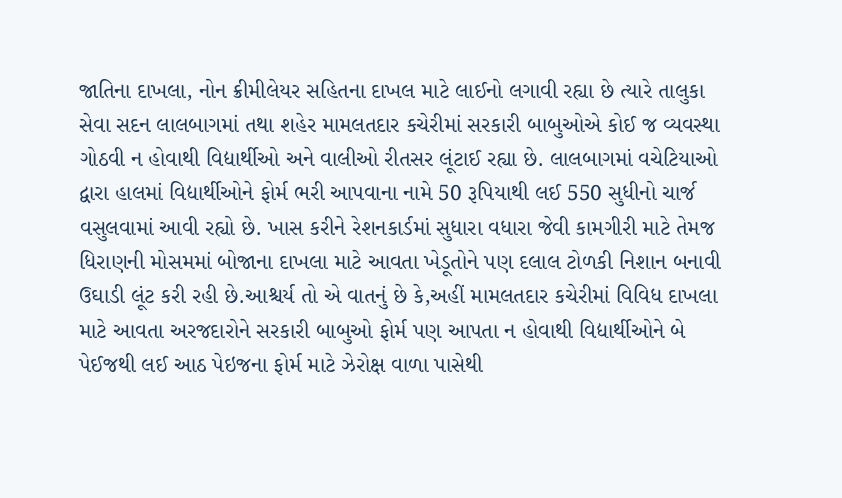જાતિના દાખલા, નોન ક્રીમીલેયર સહિતના દાખલ માટે લાઈનો લગાવી રહ્યા છે ત્યારે તાલુકા સેવા સદન લાલબાગમાં તથા શહેર મામલતદાર કચેરીમાં સરકારી બાબુઓએ કોઈ જ વ્યવસ્થા ગોઠવી ન હોવાથી વિદ્યાર્થીઓ અને વાલીઓ રીતસર લૂંટાઈ રહ્યા છે. લાલબાગમાં વચેટિયાઓ દ્વારા હાલમાં વિદ્યાર્થીઓને ફોર્મ ભરી આપવાના નામે 50 રૂપિયાથી લઈ 550 સુધીનો ચાર્જ વસુલવામાં આવી રહ્યો છે. ખાસ કરીને રેશનકાર્ડમાં સુધારા વધારા જેવી કામગીરી માટે તેમજ ધિરાણની મોસમમાં બોજાના દાખલા માટે આવતા ખેડૂતોને પણ દલાલ ટોળકી નિશાન બનાવી ઉઘાડી લૂંટ કરી રહી છે.આશ્ચર્ય તો એ વાતનું છે કે,અહીં મામલતદાર કચેરીમાં વિવિધ દાખલા માટે આવતા અરજદારોને સરકારી બાબુઓ ફોર્મ પણ આપતા ન હોવાથી વિદ્યાર્થીઓને બે પેઈજથી લઈ આઠ પેઇજના ફોર્મ માટે ઝેરોક્ષ વાળા પાસેથી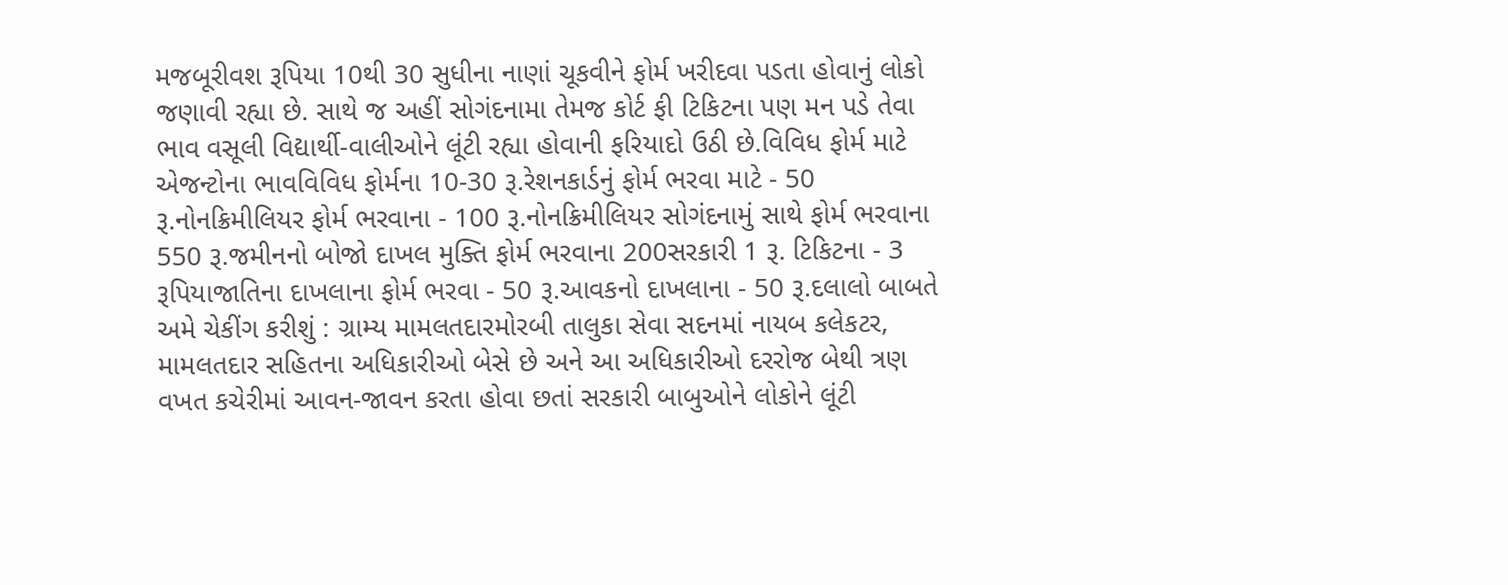મજબૂરીવશ રૂપિયા 10થી 30 સુધીના નાણાં ચૂકવીને ફોર્મ ખરીદવા પડતા હોવાનું લોકો જણાવી રહ્યા છે. સાથે જ અહીં સોગંદનામા તેમજ કોર્ટ ફી ટિકિટના પણ મન પડે તેવા ભાવ વસૂલી વિદ્યાર્થી-વાલીઓને લૂંટી રહ્યા હોવાની ફરિયાદો ઉઠી છે.વિવિધ ફોર્મ માટે એજન્ટોના ભાવવિવિધ ફોર્મના 10-30 રૂ.રેશનકાર્ડનું ફોર્મ ભરવા માટે - 50 રૂ.નોનક્રિમીલિયર ફોર્મ ભરવાના - 100 રૂ.નોનક્રિમીલિયર સોગંદનામું સાથે ફોર્મ ભરવાના 550 રૂ.જમીનનો બોજો દાખલ મુક્તિ ફોર્મ ભરવાના 200સરકારી 1 રૂ. ટિકિટના - 3 રૂપિયાજાતિના દાખલાના ફોર્મ ભરવા - 50 રૂ.આવકનો દાખલાના - 50 રૂ.દલાલો બાબતે અમે ચેકીંગ કરીશું : ગ્રામ્ય મામલતદારમોરબી તાલુકા સેવા સદનમાં નાયબ કલેકટર, મામલતદાર સહિતના અધિકારીઓ બેસે છે અને આ અધિકારીઓ દરરોજ બેથી ત્રણ વખત કચેરીમાં આવન-જાવન કરતા હોવા છતાં સરકારી બાબુઓને લોકોને લૂંટી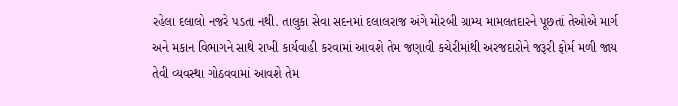રહેલા દલાલો નજરે પડતા નથી. તાલુકા સેવા સદનમાં દલાલરાજ અંગે મોરબી ગ્રામ્ય મામલતદારને પૂછતાં તેઓએ માર્ગ અને મકાન વિભાગને સાથે રાખી કાર્યવાહી કરવામાં આવશે તેમ જણાવી કચેરીમાંથી અરજદારોને જરૂરી ફોર્મ મળી જાય તેવી વ્યવસ્થા ગોઠવવામાં આવશે તેમ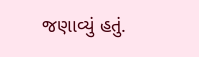જણાવ્યું હતું.